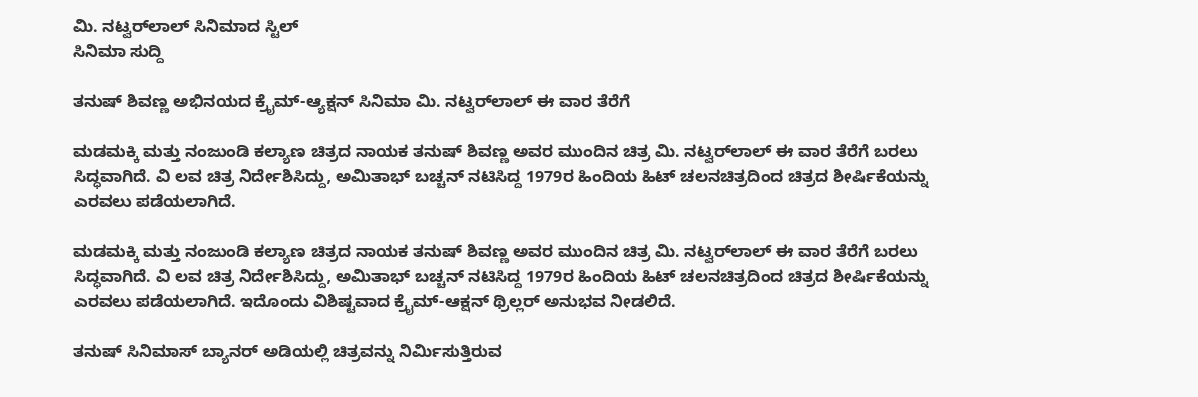ಮಿ. ನಟ್ವರ್‌ಲಾಲ್ ಸಿನಿಮಾದ ಸ್ಟಿಲ್
ಸಿನಿಮಾ ಸುದ್ದಿ

ತನುಷ್ ಶಿವಣ್ಣ ಅಭಿನಯದ ಕ್ರೈಮ್-ಆ್ಯಕ್ಷನ್ ಸಿನಿಮಾ ಮಿ. ನಟ್ವರ್‌ಲಾಲ್ ಈ ವಾರ ತೆರೆಗೆ

ಮಡಮಕ್ಕಿ ಮತ್ತು ನಂಜುಂಡಿ ಕಲ್ಯಾಣ ಚಿತ್ರದ ನಾಯಕ ತನುಷ್ ಶಿವಣ್ಣ ಅವರ ಮುಂದಿನ ಚಿತ್ರ ಮಿ. ನಟ್ವರ್‌ಲಾಲ್ ಈ ವಾರ ತೆರೆಗೆ ಬರಲು ಸಿದ್ಧವಾಗಿದೆ. ವಿ ಲವ ಚಿತ್ರ ನಿರ್ದೇಶಿಸಿದ್ದು, ಅಮಿತಾಭ್ ಬಚ್ಚನ್ ನಟಿಸಿದ್ದ 1979ರ ಹಿಂದಿಯ ಹಿಟ್ ಚಲನಚಿತ್ರದಿಂದ ಚಿತ್ರದ ಶೀರ್ಷಿಕೆಯನ್ನು ಎರವಲು ಪಡೆಯಲಾಗಿದೆ.

ಮಡಮಕ್ಕಿ ಮತ್ತು ನಂಜುಂಡಿ ಕಲ್ಯಾಣ ಚಿತ್ರದ ನಾಯಕ ತನುಷ್ ಶಿವಣ್ಣ ಅವರ ಮುಂದಿನ ಚಿತ್ರ ಮಿ. ನಟ್ವರ್‌ಲಾಲ್ ಈ ವಾರ ತೆರೆಗೆ ಬರಲು ಸಿದ್ಧವಾಗಿದೆ. ವಿ ಲವ ಚಿತ್ರ ನಿರ್ದೇಶಿಸಿದ್ದು, ಅಮಿತಾಭ್ ಬಚ್ಚನ್ ನಟಿಸಿದ್ದ 1979ರ ಹಿಂದಿಯ ಹಿಟ್ ಚಲನಚಿತ್ರದಿಂದ ಚಿತ್ರದ ಶೀರ್ಷಿಕೆಯನ್ನು ಎರವಲು ಪಡೆಯಲಾಗಿದೆ. ಇದೊಂದು ವಿಶಿಷ್ಟವಾದ ಕ್ರೈಮ್-ಆಕ್ಷನ್ ಥ್ರಿಲ್ಲರ್ ಅನುಭವ ನೀಡಲಿದೆ.

ತನುಷ್ ಸಿನಿಮಾಸ್ ಬ್ಯಾನರ್ ಅಡಿಯಲ್ಲಿ ಚಿತ್ರವನ್ನು ನಿರ್ಮಿಸುತ್ತಿರುವ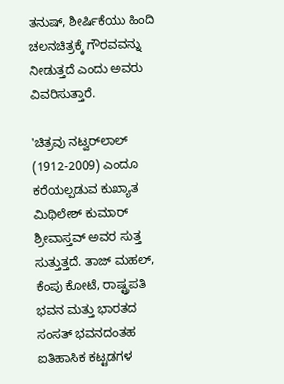ತನುಷ್, ಶೀರ್ಷಿಕೆಯು ಹಿಂದಿ ಚಲನಚಿತ್ರಕ್ಕೆ ಗೌರವವನ್ನು ನೀಡುತ್ತದೆ ಎಂದು ಅವರು ವಿವರಿಸುತ್ತಾರೆ.

'ಚಿತ್ರವು ನಟ್ವರ್‌ಲಾಲ್ (1912-2009) ಎಂದೂ ಕರೆಯಲ್ಪಡುವ ಕುಖ್ಯಾತ ಮಿಥಿಲೇಶ್ ಕುಮಾರ್ ಶ್ರೀವಾಸ್ತವ್ ಅವರ ಸುತ್ತ ಸುತ್ತುತ್ತದೆ. ತಾಜ್ ಮಹಲ್, ಕೆಂಪು ಕೋಟೆ, ರಾಷ್ಟ್ರಪತಿ ಭವನ ಮತ್ತು ಭಾರತದ ಸಂಸತ್ ಭವನದಂತಹ ಐತಿಹಾಸಿಕ ಕಟ್ಟಡಗಳ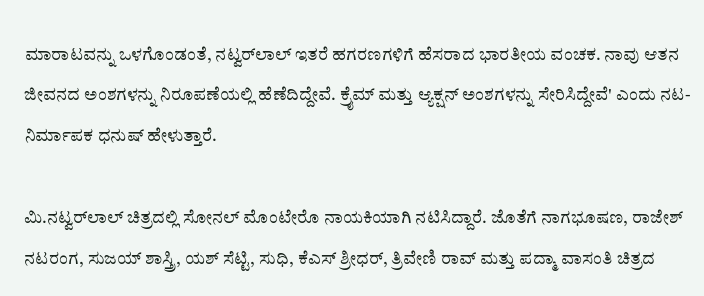ಮಾರಾಟವನ್ನು ಒಳಗೊಂಡಂತೆ, ನಟ್ವರ್‌ಲಾಲ್ ಇತರೆ ಹಗರಣಗಳಿಗೆ ಹೆಸರಾದ ಭಾರತೀಯ ವಂಚಕ. ನಾವು ಆತನ ಜೀವನದ ಅಂಶಗಳನ್ನು ನಿರೂಪಣೆಯಲ್ಲಿ ಹೆಣೆದಿದ್ದೇವೆ. ಕ್ರೈಮ್ ಮತ್ತು ಆ್ಯಕ್ಷನ್ ಅಂಶಗಳನ್ನು ಸೇರಿಸಿದ್ದೇವೆ' ಎಂದು ನಟ-ನಿರ್ಮಾಪಕ ಧನುಷ್ ಹೇಳುತ್ತಾರೆ.

ಮಿ.ನಟ್ವರ್‌ಲಾಲ್ ಚಿತ್ರದಲ್ಲಿ ಸೋನಲ್ ಮೊಂಟೇರೊ ನಾಯಕಿಯಾಗಿ ನಟಿಸಿದ್ದಾರೆ. ಜೊತೆಗೆ ನಾಗಭೂಷಣ, ರಾಜೇಶ್ ನಟರಂಗ, ಸುಜಯ್ ಶಾಸ್ತ್ರಿ, ಯಶ್ ಸೆಟ್ಟಿ, ಸುಧಿ, ಕೆಎಸ್ ಶ್ರೀಧರ್, ತ್ರಿವೇಣಿ ರಾವ್ ಮತ್ತು ಪದ್ಮಾ ವಾಸಂತಿ ಚಿತ್ರದ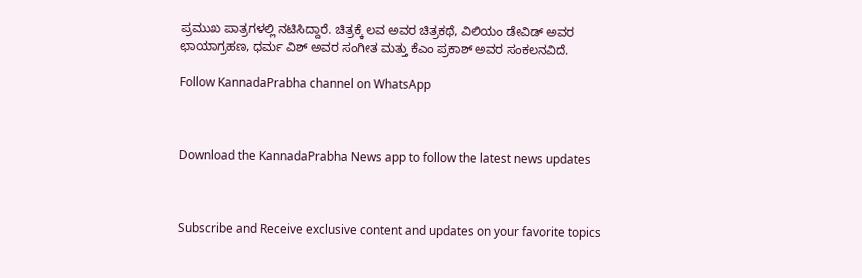ಪ್ರಮುಖ ಪಾತ್ರಗಳಲ್ಲಿ ನಟಿಸಿದ್ದಾರೆ. ಚಿತ್ರಕ್ಕೆ ಲವ ಅವರ ಚಿತ್ರಕಥೆ, ವಿಲಿಯಂ ಡೇವಿಡ್ ಅವರ ಛಾಯಾಗ್ರಹಣ, ಧರ್ಮ ವಿಶ್ ಅವರ ಸಂಗೀತ ಮತ್ತು ಕೆಎಂ ಪ್ರಕಾಶ್ ಅವರ ಸಂಕಲನವಿದೆ.

Follow KannadaPrabha channel on WhatsApp



Download the KannadaPrabha News app to follow the latest news updates



Subscribe and Receive exclusive content and updates on your favorite topics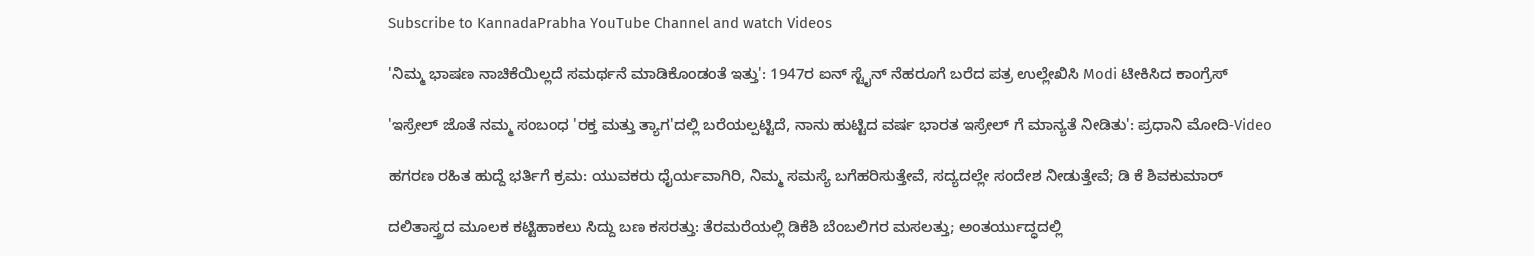Subscribe to KannadaPrabha YouTube Channel and watch Videos

'ನಿಮ್ಮ ಭಾಷಣ ನಾಚಿಕೆಯಿಲ್ಲದೆ ಸಮರ್ಥನೆ ಮಾಡಿಕೊಂಡಂತೆ ಇತ್ತು': 1947ರ ಐನ್ ಸ್ಟೈನ್ ನೆಹರೂಗೆ ಬರೆದ ಪತ್ರ ಉಲ್ಲೇಖಿಸಿ Modi ಟೀಕಿಸಿದ ಕಾಂಗ್ರೆಸ್

'ಇಸ್ರೇಲ್‌ ಜೊತೆ ನಮ್ಮ ಸಂಬಂಧ 'ರಕ್ತ ಮತ್ತು ತ್ಯಾಗ'ದಲ್ಲಿ ಬರೆಯಲ್ಪಟ್ಟಿದೆ, ನಾನು ಹುಟ್ಟಿದ ವರ್ಷ ಭಾರತ ಇಸ್ರೇಲ್ ಗೆ ಮಾನ್ಯತೆ ನೀಡಿತು': ಪ್ರಧಾನಿ ಮೋದಿ-Video

ಹಗರಣ ರಹಿತ ಹುದ್ದೆ ಭರ್ತಿಗೆ ಕ್ರಮ: ಯುವಕರು ಧೈರ್ಯವಾಗಿರಿ, ನಿಮ್ಮ ಸಮಸ್ಯೆ ಬಗೆಹರಿಸುತ್ತೇವೆ, ಸದ್ಯದಲ್ಲೇ ಸಂದೇಶ ನೀಡುತ್ತೇವೆ; ಡಿ ಕೆ ಶಿವಕುಮಾರ್

ದಲಿತಾಸ್ತ್ರದ ಮೂಲಕ ಕಟ್ಟಿಹಾಕಲು ಸಿದ್ದು ಬಣ ಕಸರತ್ತು: ತೆರಮರೆಯಲ್ಲಿ ಡಿಕೆಶಿ ಬೆಂಬಲಿಗರ ಮಸಲತ್ತು; ಅಂತರ್ಯುದ್ಧದಲ್ಲಿ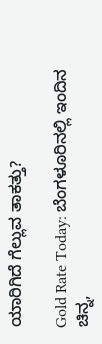ಯಾರಿಗಿದೆ ಗೆಲ್ಲುವ ತಾಕತ್ತು?

Gold Rate Today: ಬೆಂಗಳೂರಿನಲ್ಲಿ ಇಂದಿನ ಚಿನ್ನ,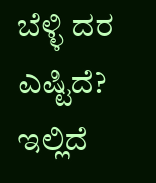ಬೆಳ್ಳಿ ದರ ಎಷ್ಟಿದೆ? ಇಲ್ಲಿದೆ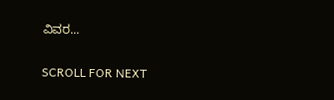ವಿವರ...

SCROLL FOR NEXT